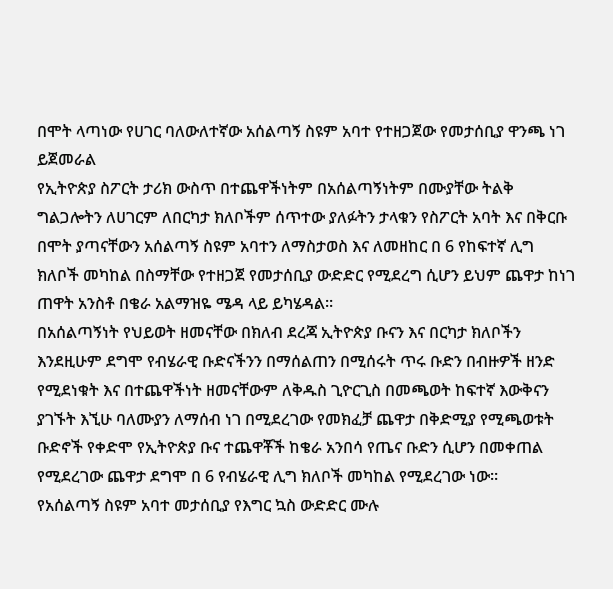በሞት ላጣነው የሀገር ባለውለተኛው አሰልጣኝ ስዩም አባተ የተዘጋጀው የመታሰቢያ ዋንጫ ነገ ይጀመራል
የኢትዮጵያ ስፖርት ታሪክ ውስጥ በተጨዋችነትም በአሰልጣኝነትም በሙያቸው ትልቅ ግልጋሎትን ለሀገርም ለበርካታ ክለቦችም ሰጥተው ያለፉትን ታላቁን የስፖርት አባት እና በቅርቡ በሞት ያጣናቸውን አሰልጣኝ ስዩም አባተን ለማስታወስ እና ለመዘከር በ 6 የከፍተኛ ሊግ ክለቦች መካከል በስማቸው የተዘጋጀ የመታሰቢያ ውድድር የሚደረግ ሲሆን ይህም ጨዋታ ከነገ ጠዋት አንስቶ በቄራ አልማዝዬ ሜዳ ላይ ይካሄዳል።
በአሰልጣኝነት የህይወት ዘመናቸው በክለብ ደረጃ ኢትዮጵያ ቡናን እና በርካታ ክለቦችን እንደዚሁም ደግሞ የብሄራዊ ቡድናችንን በማሰልጠን በሚሰሩት ጥሩ ቡድን በብዙዎች ዘንድ የሚደነቁት እና በተጨዋችነት ዘመናቸውም ለቅዱስ ጊዮርጊስ በመጫወት ከፍተኛ እውቅናን ያገኙት እኚሁ ባለሙያን ለማሰብ ነገ በሚደረገው የመክፈቻ ጨዋታ በቅድሚያ የሚጫወቱት ቡድኖች የቀድሞ የኢትዮጵያ ቡና ተጨዋቾች ከቄራ አንበሳ የጤና ቡድን ሲሆን በመቀጠል የሚደረገው ጨዋታ ደግሞ በ 6 የብሄራዊ ሊግ ክለቦች መካከል የሚደረገው ነው።
የአሰልጣኝ ስዩም አባተ መታሰቢያ የእግር ኳስ ውድድር ሙሉ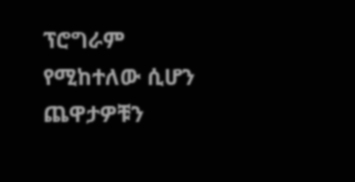ፕሮግራም የሚከተለው ሲሆን ጨዋታዎቹን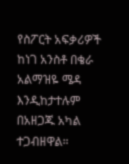የስፖርት አፍቃሪዎች ከነገ አንስቶ በቄራ አልማዝዬ ሜዳ እንዲከታተሉም በአዘጋጁ አካል ተጋብዘዋል።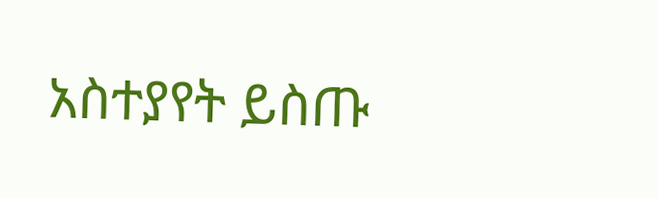አስተያየት ይስጡ